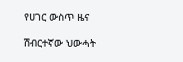የሀገር ውስጥ ዜና

ሽብርተኛው ህውሓት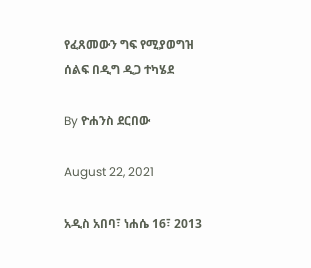የፈጸመውን ግፍ የሚያወግዝ ሰልፍ በዲግ ዲጋ ተካሄደ

By ዮሐንስ ደርበው

August 22, 2021

አዲስ አበባ፣ ነሐሴ 16፣ 2013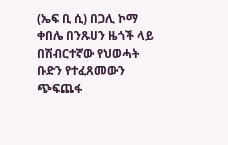(ኤፍ ቢ ሲ) በጋሊ ኮማ ቀበሌ በንጹሀን ዜጎች ላይ በሽብርተኛው የህወሓት ቡድን የተፈጸመውን ጭፍጨፋ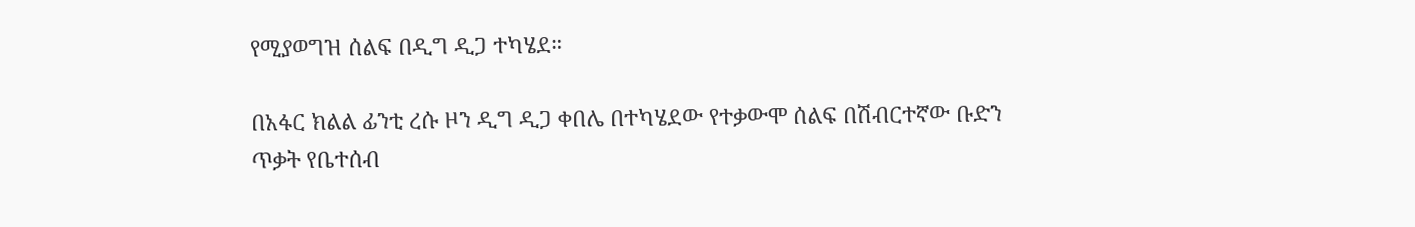የሚያወግዝ ሰልፍ በዲግ ዲጋ ተካሄደ።

በአፋር ክልል ፊንቲ ረሱ ዞን ዲግ ዲጋ ቀበሌ በተካሄደው የተቃውሞ ሰልፍ በሽብርተኛው ቡድን ጥቃት የቤተሰብ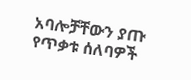አባሎቻቸውን ያጡ የጥቃቱ ሰለባዎች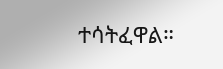ተሳትፈዋል።